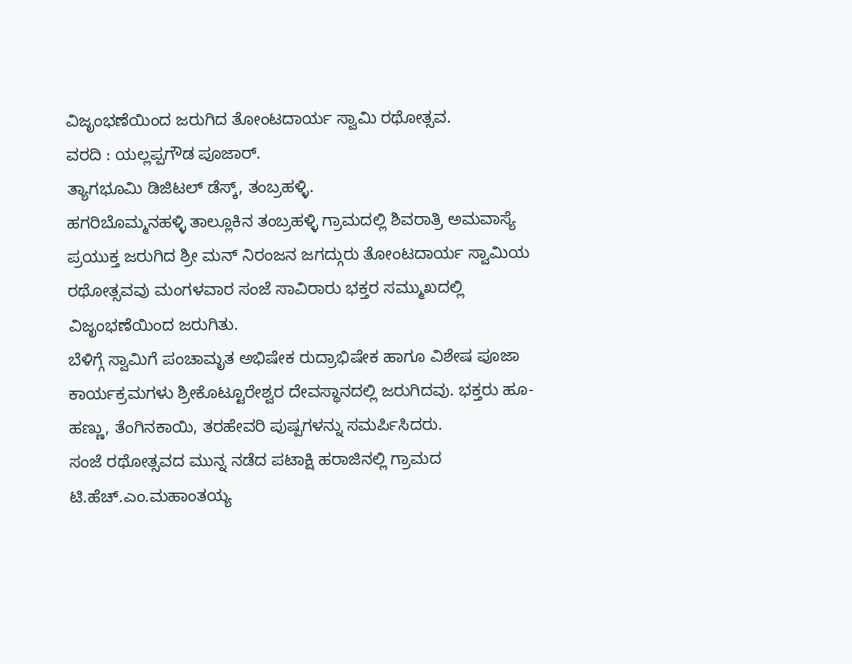ವಿಜೃಂಭಣೆಯಿಂದ ಜರುಗಿದ ತೋಂಟದಾರ್ಯ ಸ್ವಾಮಿ ರಥೋತ್ಸವ.
ವರದಿ : ಯಲ್ಲಪ್ಪಗೌಡ ಪೂಜಾರ್.
ತ್ಯಾಗಭೂಮಿ ಡಿಜಿಟಲ್ ಡೆಸ್ಕ್, ತಂಬ್ರಹಳ್ಳಿ.
ಹಗರಿಬೊಮ್ಮನಹಳ್ಳಿ ತಾಲ್ಲೂಕಿನ ತಂಬ್ರಹಳ್ಳಿ ಗ್ರಾಮದಲ್ಲಿ ಶಿವರಾತ್ರಿ ಅಮವಾಸ್ಯೆ ಪ್ರಯುಕ್ತ ಜರುಗಿದ ಶ್ರೀ ಮನ್ ನಿರಂಜನ ಜಗದ್ಗುರು ತೋಂಟದಾರ್ಯ ಸ್ವಾಮಿಯ ರಥೋತ್ಸವವು ಮಂಗಳವಾರ ಸಂಜೆ ಸಾವಿರಾರು ಭಕ್ತರ ಸಮ್ಮುಖದಲ್ಲಿ ವಿಜೃಂಭಣೆಯಿಂದ ಜರುಗಿತು.
ಬೆಳಿಗ್ಗೆ ಸ್ವಾಮಿಗೆ ಪಂಚಾಮೃತ ಅಭಿಷೇಕ ರುದ್ರಾಭಿಷೇಕ ಹಾಗೂ ವಿಶೇಷ ಪೂಜಾ ಕಾರ್ಯಕ್ರಮಗಳು ಶ್ರೀಕೊಟ್ಟೂರೇಶ್ವರ ದೇವಸ್ಥಾನದಲ್ಲಿ ಜರುಗಿದವು. ಭಕ್ತರು ಹೂ-ಹಣ್ಣು, ತೆಂಗಿನಕಾಯಿ, ತರಹೇವರಿ ಪುಷ್ಪಗಳನ್ನು ಸಮರ್ಪಿಸಿದರು.
ಸಂಜೆ ರಥೋತ್ಸವದ ಮುನ್ನ ನಡೆದ ಪಟಾಕ್ಷಿ ಹರಾಜಿನಲ್ಲಿ ಗ್ರಾಮದ ಟಿ.ಹೆಚ್.ಎಂ.ಮಹಾಂತಯ್ಯ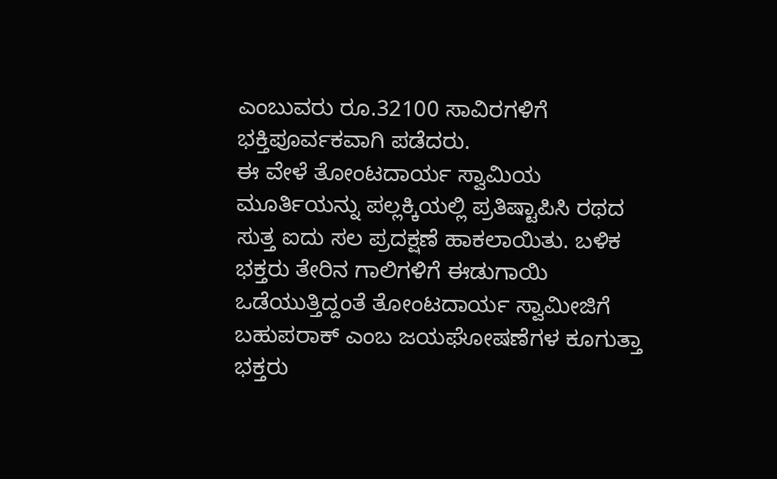ಎಂಬುವರು ರೂ.32100 ಸಾವಿರಗಳಿಗೆ ಭಕ್ತಿಪೂರ್ವಕವಾಗಿ ಪಡೆದರು.
ಈ ವೇಳೆ ತೋಂಟದಾರ್ಯ ಸ್ವಾಮಿಯ ಮೂರ್ತಿಯನ್ನು ಪಲ್ಲಕ್ಕಿಯಲ್ಲಿ ಪ್ರತಿಷ್ಟಾಪಿಸಿ ರಥದ ಸುತ್ತ ಐದು ಸಲ ಪ್ರದಕ್ಷಣೆ ಹಾಕಲಾಯಿತು. ಬಳಿಕ ಭಕ್ತರು ತೇರಿನ ಗಾಲಿಗಳಿಗೆ ಈಡುಗಾಯಿ ಒಡೆಯುತ್ತಿದ್ದಂತೆ ತೋಂಟದಾರ್ಯ ಸ್ವಾಮೀಜಿಗೆ ಬಹುಪರಾಕ್ ಎಂಬ ಜಯಘೋಷಣೆಗಳ ಕೂಗುತ್ತಾ ಭಕ್ತರು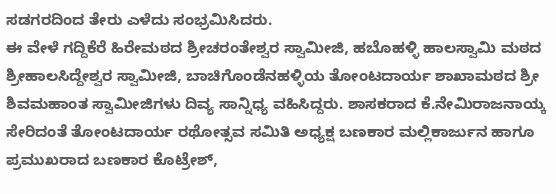ಸಡಗರದಿಂದ ತೇರು ಎಳೆದು ಸಂಭ್ರಮಿಸಿದರು.
ಈ ವೇಳೆ ಗದ್ದಿಕೆರೆ ಹಿರೇಮಠದ ಶ್ರೀಚರಂತೇಶ್ವರ ಸ್ವಾಮೀಜಿ, ಹಬೊಹಳ್ಳಿ ಹಾಲಸ್ವಾಮಿ ಮಠದ ಶ್ರೀಹಾಲಸಿದ್ದೇಶ್ವರ ಸ್ವಾಮೀಜಿ, ಬಾಚಿಗೊಂಡೆನಹಳ್ಳಿಯ ತೋಂಟದಾರ್ಯ ಶಾಖಾಮಠದ ಶ್ರೀ ಶಿವಮಹಾಂತ ಸ್ವಾಮೀಜಿಗಳು ದಿವ್ಯ ಸಾನ್ನಿಧ್ಯ ವಹಿಸಿದ್ದರು. ಶಾಸಕರಾದ ಕೆ.ನೇಮಿರಾಜನಾಯ್ಕ ಸೇರಿದಂತೆ ತೋಂಟದಾರ್ಯ ರಥೋತ್ಸವ ಸಮಿತಿ ಅಧ್ಯಕ್ಷ ಬಣಕಾರ ಮಲ್ಲಿಕಾರ್ಜುನ ಹಾಗೂ ಪ್ರಮುಖರಾದ ಬಣಕಾರ ಕೊಟ್ರೇಶ್,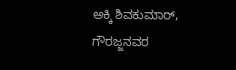ಅಕ್ಕಿ ಶಿವಕುಮಾರ್, ಗೌರಜ್ಜನವರ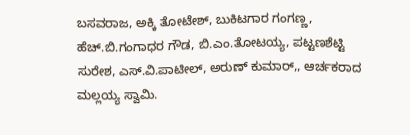ಬಸವರಾಜ, ಅಕ್ಕಿ ತೋಟೇಶ್, ಬುಕಿಟಗಾರ ಗಂಗಣ್ಣ, ಹೆಚ್.ಬಿ.ಗಂಗಾಧರ ಗೌಡ, ಬಿ.ಎಂ.ತೋಟಯ್ಯ, ಪಟ್ಟಣಶೆಟ್ಟಿ ಸುರೇಶ, ಎಸ್.ವಿ.ಪಾಟೀಲ್, ಅರುಣ್ ಕುಮಾರ್,, ಆರ್ಚಕರಾದ ಮಲ್ಲಯ್ಯ ಸ್ವಾಮಿ.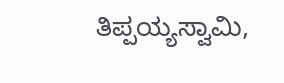ತಿಪ್ಪಯ್ಯಸ್ವಾಮಿ,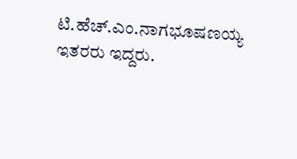ಟಿ.ಹೆಚ್.ಎಂ.ನಾಗಭೂಷಣಯ್ಯ ಇತರರು ಇದ್ದರು.